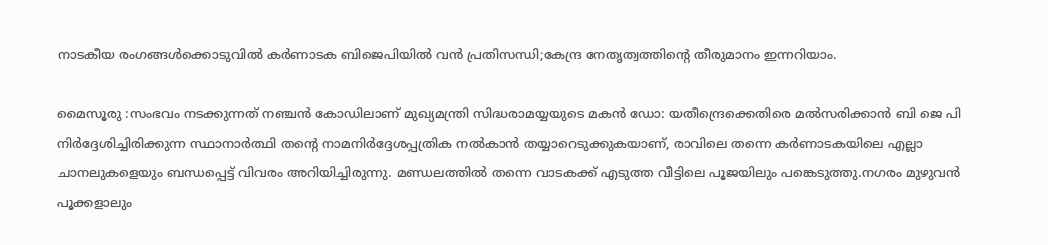നാടകീയ രംഗങ്ങൾക്കൊടുവിൽ കർണാടക ബിജെപിയിൽ വൻ പ്രതിസന്ധി;കേന്ദ്ര നേതൃത്വത്തിന്റെ തീരുമാനം ഇന്നറിയാം.

മൈസൂരു :സംഭവം നടക്കുന്നത് നഞ്ചൻ കോഡിലാണ് മുഖ്യമന്ത്രി സിദ്ധരാമയ്യയുടെ മകൻ ഡോ: യതീന്ദ്രെക്കെതിരെ മൽസരിക്കാൻ ബി ജെ പി നിർദ്ദേശിച്ചിരിക്കുന്ന സ്ഥാനാർത്ഥി തന്റെ നാമനിർദ്ദേശപ്പത്രിക നൽകാൻ തയ്യാറെടുക്കുകയാണ്, രാവിലെ തന്നെ കർണാടകയിലെ എല്ലാ ചാനലുകളെയും ബന്ധപ്പെട്ട് വിവരം അറിയിച്ചിരുന്നു. മണ്ഡലത്തിൽ തന്നെ വാടകക്ക് എടുത്ത വീട്ടിലെ പൂജയിലും പങ്കെടുത്തു.നഗരം മുഴുവൻ പൂക്കളാലും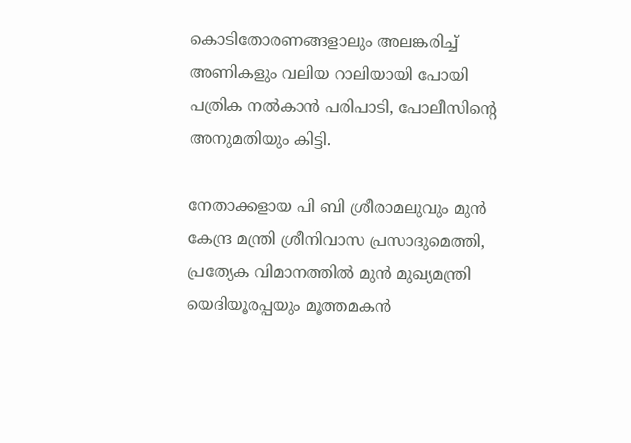കൊടിതോരണങ്ങളാലും അലങ്കരിച്ച് അണികളും വലിയ റാലിയായി പോയി പത്രിക നൽകാൻ പരിപാടി, പോലീസിന്റെ അനുമതിയും കിട്ടി.

നേതാക്കളായ പി ബി ശ്രീരാമലുവും മുൻ കേന്ദ്ര മന്ത്രി ശ്രീനിവാസ പ്രസാദുമെത്തി, പ്രത്യേക വിമാനത്തിൽ മുൻ മുഖ്യമന്ത്രി യെദിയൂരപ്പയും മൂത്തമകൻ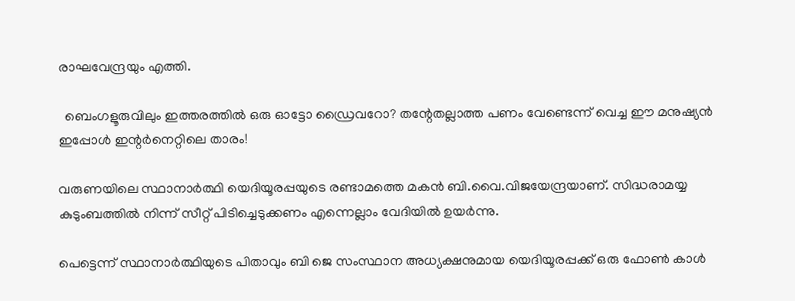രാഘവേന്ദ്രയും എത്തി.

  ബെംഗളൂരുവിലും ഇത്തരത്തിൽ ഒരു ഓട്ടോ ഡ്രൈവറോ? തന്റേതല്ലാത്ത പണം വേണ്ടെന്ന് വെച്ച ഈ മനുഷ്യൻ ഇപ്പോൾ ഇന്റർനെറ്റിലെ താരം!

വരുണയിലെ സ്ഥാനാർത്ഥി യെദിയൂരപ്പയുടെ രണ്ടാമത്തെ മകൻ ബി.വൈ.വിജയേന്ദ്രയാണ്. സിദ്ധരാമയ്യ കുടുംബത്തിൽ നിന്ന് സീറ്റ് പിടിച്ചെടുക്കണം എന്നെല്ലാം വേദിയിൽ ഉയർന്നു.

പെട്ടെന്ന് സ്ഥാനാർത്ഥിയുടെ പിതാവും ബി ജെ സംസ്ഥാന അധ്യക്ഷനുമായ യെദിയൂരപ്പക്ക് ഒരു ഫോണ്‍ കാള്‍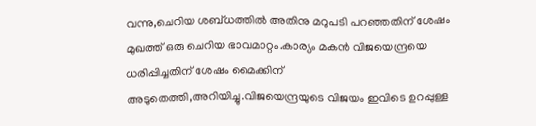വന്നു,ചെറിയ ശബ്ധത്തില്‍ അതിനു മറുപടി പറഞ്ഞതിന് ശേഷം മുഖത്ത് ഒരു ചെറിയ ഭാവമാറ്റം.കാര്യം മകന്‍ വിജയെന്ദ്രയെ ധരിപ്പിച്ചതിന് ശേഷം മൈക്കിന് അടുതെത്തി,അറിയിച്ചു.വിജയെന്ദ്രയുടെ വിജയം ഇവിടെ ഉറപ്പുള്ള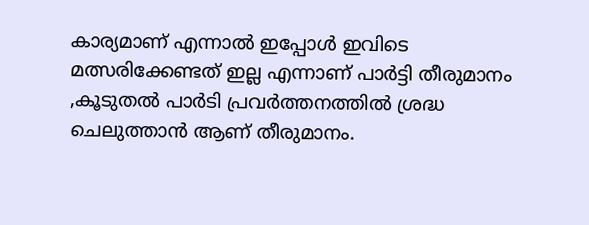കാര്യമാണ് എന്നാല്‍ ഇപ്പോള്‍ ഇവിടെ മത്സരിക്കേണ്ടത് ഇല്ല എന്നാണ് പാര്‍ട്ടി തീരുമാനം ,കൂടുതല്‍ പാര്‍ടി പ്രവര്‍ത്തനത്തില്‍ ശ്രദ്ധ ചെലുത്താന്‍ ആണ് തീരുമാനം.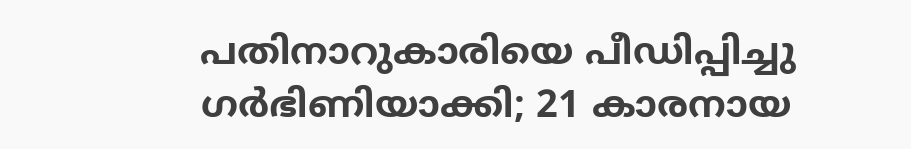പതിനാറുകാരിയെ പീഡിപ്പിച്ചു ഗർഭിണിയാക്കി; 21 കാരനായ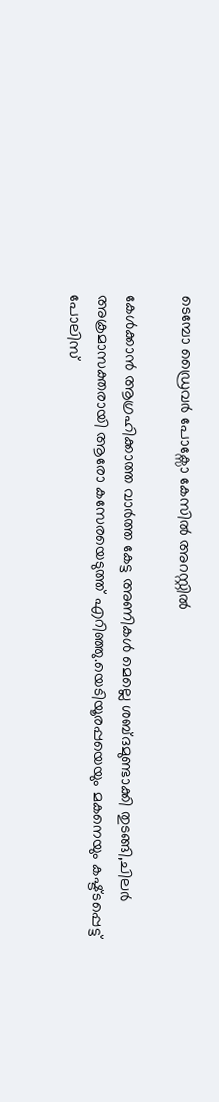ടെമ്പോ ഡ്രൈവർ പോക്സോ കേസിൽ അറസ്റ്റിൽ

കേള്‍ക്കാന്‍ ആഗ്രഹിക്കാത്ത വാര്‍ത്ത‍ കേട്ട അണികള്‍ മെല്ലെ ശബ്ദമുണ്ടാക്കി തുടങ്ങി,ചിലര്‍ അക്രമാസക്തരായി ആരോ കസേരയെടുത്ത്‌ എറിഞ്ഞു.യെടിയൂരപ്പയെയും മകനെയും കഷ്ട്ടപ്പെട്ട് പോലിസ്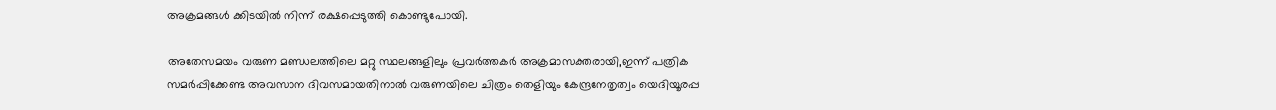അക്രമങ്ങള്‍ ക്കിടയില്‍ നിന്ന് രക്ഷപ്പെടുത്തി കൊണ്ടുപോയി.

അതേസമയം വരുണ മണ്ഡലത്തിലെ മറ്റു സ്ഥലങ്ങളിലും പ്രവര്‍ത്തകര്‍ അക്രമാസക്തരായി,ഇന്ന് പത്രിക സമര്‍പ്പിക്കേണ്ട അവസാന ദിവസമായതിനാല്‍ വരുണയിലെ ചിത്രം തെളിയും കേന്ദ്രനേതൃത്വം യെദിയൂരപ്പ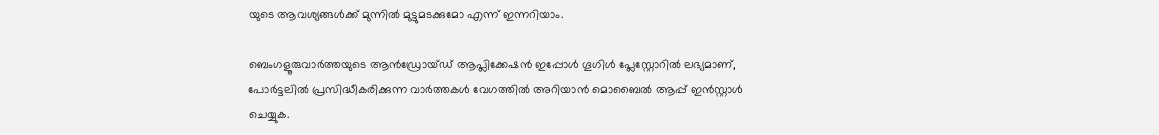യുടെ ആവശ്യങ്ങള്‍ക്ക് മുന്നില്‍ മുട്ടുമടക്കുമോ എന്ന് ഇന്നറിയാം.

ബെംഗളൂരുവാർത്തയുടെ ആൻഡ്രോയ്ഡ് ആപ്ലിക്കേഷൻ ഇപ്പോൾ ഗൂഗിൾ പ്ലേസ്റ്റോറിൽ ലഭ്യമാണ്, പോർട്ടലിൽ പ്രസിദ്ധീകരിക്കുന്ന വാർത്തകൾ വേഗത്തിൽ അറിയാൻ മൊബൈൽ ആപ്പ് ഇൻസ്റ്റാൾ ചെയ്യുക.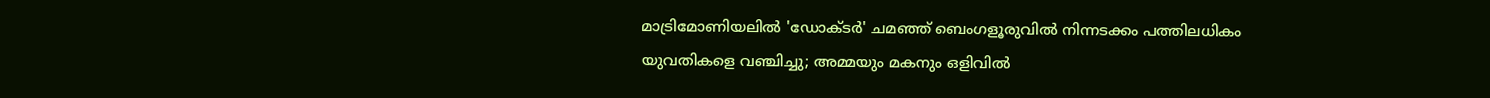മാട്രിമോണിയലിൽ 'ഡോക്ടർ' ചമഞ്ഞ് ബെംഗളൂരുവില്‍ നിന്നടക്കം പത്തിലധികം യുവതികളെ വഞ്ചിച്ചു; അമ്മയും മകനും ഒളിവിൽ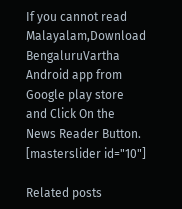If you cannot read Malayalam,Download BengaluruVartha Android app from Google play store and Click On the News Reader Button. [masterslider id="10"]

Related posts